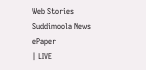Web Stories
Suddimoola News
ePaper
| LIVE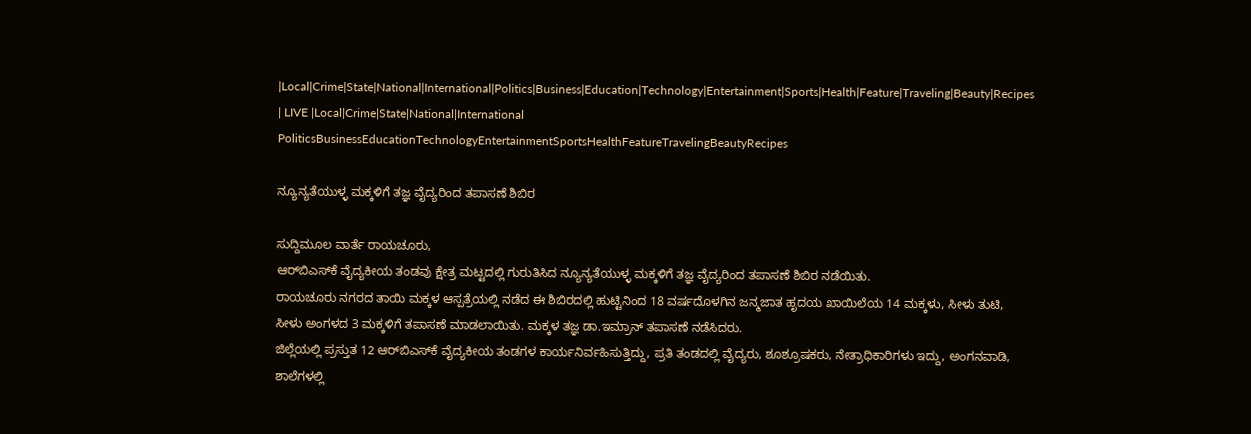|Local|Crime|State|National|International|Politics|Business|Education|Technology|Entertainment|Sports|Health|Feature|Traveling|Beauty|Recipes
| LIVE |Local|Crime|State|National|International
PoliticsBusinessEducationTechnologyEntertainmentSportsHealthFeatureTravelingBeautyRecipes

ನ್ಯೂನ್ಯತೆಯುಳ್ಳ ಮಕ್ಕಳಿಗೆ ತಜ್ಞ ವೈದ್ಯರಿಂದ ತಪಾಸಣೆ ಶಿಬಿರ

ಸುದ್ದಿಮೂಲ ವಾರ್ತೆ ರಾಯಚೂರು,
ಆರ್‌ಬಿಎಸ್‌ಕೆ ವೈದ್ಯಕೀಯ ತಂಡವು ಕ್ಷೇತ್ರ ಮಟ್ಟದಲ್ಲಿ ಗುರುತಿಸಿದ ನ್ಯೂನ್ಯತೆಯುಳ್ಳ ಮಕ್ಕಳಿಗೆ ತಜ್ಞ ವೈದ್ಯರಿಂದ ತಪಾಸಣೆ ಶಿಬಿರ ನಡೆಯಿತು.
ರಾಯಚೂರು ನಗರದ ತಾಯಿ ಮಕ್ಕಳ ಆಸ್ಪತ್ರೆಯಲ್ಲಿ ನಡೆದ ಈ ಶಿಬಿರದಲ್ಲಿ ಹುಟ್ಟಿನಿಂದ 18 ವರ್ಷದೊಳಗಿನ ಜನ್ಮಜಾತ ಹೃದಯ ಖಾಯಿಲೆಯ 14 ಮಕ್ಕಳು, ಸೀಳು ತುಟಿ, ಸೀಳು ಅಂಗಳದ 3 ಮಕ್ಕಳಿಗೆ ತಪಾಸಣೆ ಮಾಡಲಾಯಿತು. ಮಕ್ಕಳ ತಜ್ಞ ಡಾ.ಇಮ್ರಾನ್ ತಪಾಸಣೆ ನಡೆಸಿದರು.
ಜಿಲ್ಲೆಯಲ್ಲಿ ಪ್ರಸ್ತುತ 12 ಆರ್‌ಬಿಎಸ್‌ಕೆ ವೈದ್ಯಕೀಯ ತಂಡಗಳ ಕಾರ್ಯನಿರ್ವಹಿಸುತ್ತಿದ್ದು, ಪ್ರತಿ ತಂಡದಲ್ಲಿ ವೈದ್ಯರು, ಶೂಶ್ರೂಷಕರು, ನೇತ್ರಾಧಿಕಾರಿಗಳು ಇದ್ದು, ಅಂಗನವಾಡಿ, ಶಾಲೆಗಳಲ್ಲಿ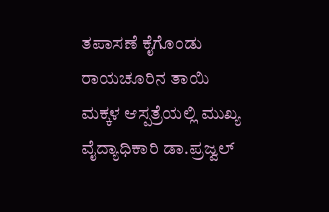ತಪಾಸಣೆ ಕೈಗೊಂಡು ರಾಯಚೂರಿನ ತಾಯಿ ಮಕ್ಕಳ ಆಸ್ಪತ್ರೆಯಲ್ಲಿ ಮುಖ್ಯ ವೈದ್ಯಾಧಿಕಾರಿ ಡಾ.ಪ್ರಜ್ವಲ್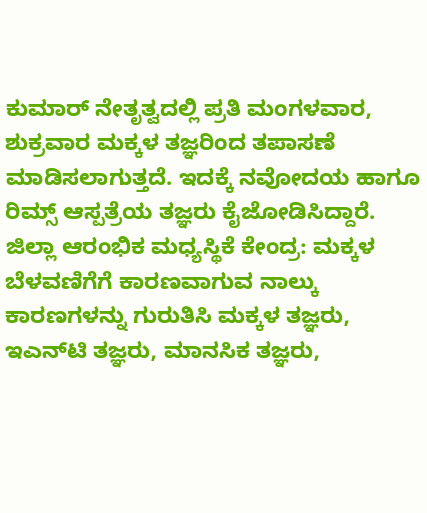ಕುಮಾರ್ ನೇತೃತ್ವದಲ್ಲಿ ಪ್ರತಿ ಮಂಗಳವಾರ, ಶುಕ್ರವಾರ ಮಕ್ಕಳ ತಜ್ಞರಿಂದ ತಪಾಸಣೆ ಮಾಡಿಸಲಾಗುತ್ತದೆ. ಇದಕ್ಕೆ ನವೋದಯ ಹಾಗೂ ರಿಮ್ಸ್ ಆಸ್ಪತ್ರೆಯ ತಜ್ಞರು ಕೈಜೋಡಿಸಿದ್ದಾರೆ.
ಜಿಲ್ಲಾ ಆರಂಭಿಕ ಮಧ್ಯಸ್ಥಿಕೆ ಕೇಂದ್ರ: ಮಕ್ಕಳ ಬೆಳವಣಿಗೆಗೆ ಕಾರಣವಾಗುವ ನಾಲ್ಕು ಕಾರಣಗಳನ್ನು ಗುರುತಿಸಿ ಮಕ್ಕಳ ತಜ್ಞರು, ಇಎನ್‌ಟಿ ತಜ್ಞರು, ಮಾನಸಿಕ ತಜ್ಞರು,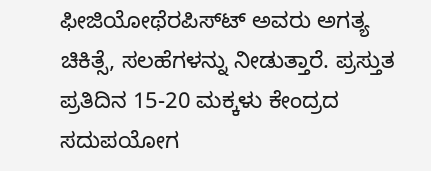ಫೀಜಿಯೋಥೆರಪಿಸ್‌ಟ್‌ ಅವರು ಅಗತ್ಯ ಚಿಕಿತ್ಸೆ, ಸಲಹೆಗಳನ್ನು ನೀಡುತ್ತಾರೆ. ಪ್ರಸ್ತುತ ಪ್ರತಿದಿನ 15-20 ಮಕ್ಕಳು ಕೇಂದ್ರದ ಸದುಪಯೋಗ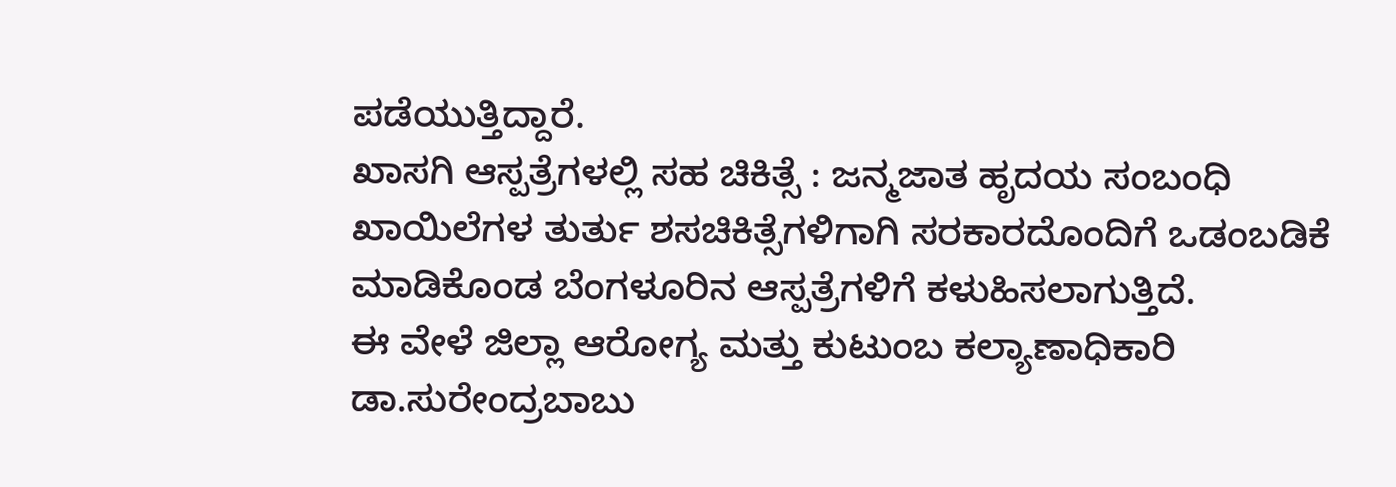ಪಡೆಯುತ್ತಿದ್ದಾರೆ.
ಖಾಸಗಿ ಆಸ್ಪತ್ರೆಗಳಲ್ಲಿ ಸಹ ಚಿಕಿತ್ಸೆ : ಜನ್ಮಜಾತ ಹೃದಯ ಸಂಬಂಧಿ ಖಾಯಿಲೆಗಳ ತುರ್ತು ಶಸಚಿಕಿತ್ಸೆಗಳಿಗಾಗಿ ಸರಕಾರದೊಂದಿಗೆ ಒಡಂಬಡಿಕೆ ಮಾಡಿಕೊಂಡ ಬೆಂಗಳೂರಿನ ಆಸ್ಪತ್ರೆಗಳಿಗೆ ಕಳುಹಿಸಲಾಗುತ್ತಿದೆ.
ಈ ವೇಳೆ ಜಿಲ್ಲಾ ಆರೋಗ್ಯ ಮತ್ತು ಕುಟುಂಬ ಕಲ್ಯಾಣಾಧಿಕಾರಿ ಡಾ.ಸುರೇಂದ್ರಬಾಬು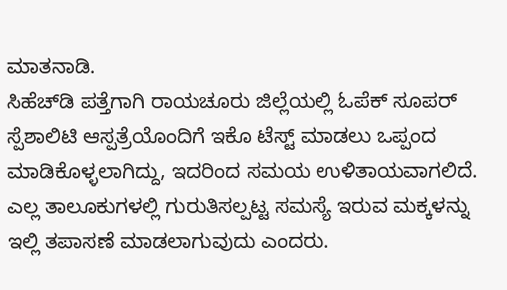ಮಾತನಾಡಿ.
ಸಿಹೆಚ್‌ಡಿ ಪತ್ತೆಗಾಗಿ ರಾಯಚೂರು ಜಿಲ್ಲೆಯಲ್ಲಿ ಓಪೆಕ್ ಸೂಪರ್ ಸ್ಪೆಶಾಲಿಟಿ ಆಸ್ಪತ್ರೆಯೊಂದಿಗೆ ಇಕೊ ಟೆಸ್ಟ್ ಮಾಡಲು ಒಪ್ಪಂದ ಮಾಡಿಕೊಳ್ಳಲಾಗಿದ್ದು, ಇದರಿಂದ ಸಮಯ ಉಳಿತಾಯವಾಗಲಿದೆ. ಎಲ್ಲ ತಾಲೂಕುಗಳಲ್ಲಿ ಗುರುತಿಸಲ್ಪಟ್ಟ ಸಮಸ್ಯೆ ಇರುವ ಮಕ್ಕಳನ್ನು ಇಲ್ಲಿ ತಪಾಸಣೆ ಮಾಡಲಾಗುವುದು ಎಂದರು.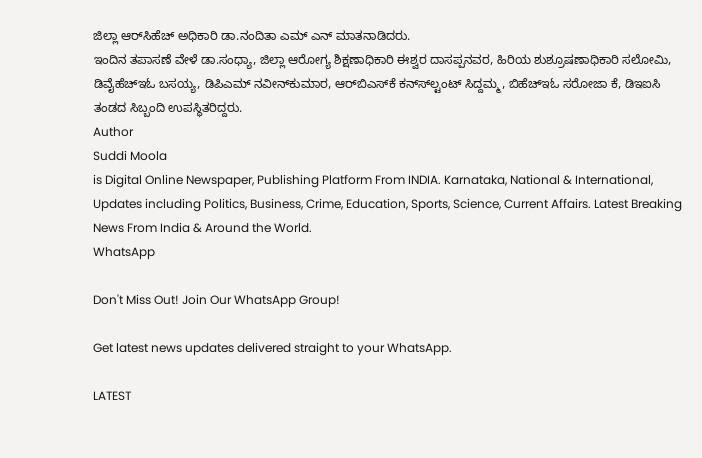ಜಿಲ್ಲಾ ಆರ್‌ಸಿಹೆಚ್ ಅಧಿಕಾರಿ ಡಾ.ನಂದಿತಾ ಎಮ್ ಎನ್ ಮಾತನಾಡಿದರು.
ಇಂದಿನ ತಪಾಸಣೆ ವೇಳೆ ಡಾ.ಸಂಧ್ಯಾ, ಜಿಲ್ಲಾ ಆರೋಗ್ಯ ಶಿಕ್ಷಣಾಧಿಕಾರಿ ಈಶ್ವರ ದಾಸಪ್ಪನವರ, ಹಿರಿಯ ಶುಶ್ರೂಷಣಾಧಿಕಾರಿ ಸಲೋಮಿ, ಡಿವೈಹೆಚ್ಇಓ ಬಸಯ್ಯ, ಡಿಪಿಎಮ್ ನವೀನ್‌ಕುಮಾರ, ಆರ್‌ಬಿಎಸ್‌ಕೆ ಕನ್‌ಸ್‌‌ಲ್ಟಂಟ್ ಸಿದ್ದಮ್ಮ, ಬಿಹೆಚ್ಇಓ ಸರೋಜಾ ಕೆ, ಡಿಇಐಸಿ ತಂಡದ ಸಿಬ್ಬಂದಿ ಉಪಸ್ಥಿತರಿದ್ದರು.
Author
Suddi Moola
is Digital Online Newspaper, Publishing Platform From INDIA. Karnataka, National & International, Updates including Politics, Business, Crime, Education, Sports, Science, Current Affairs. Latest Breaking News From India & Around the World.
WhatsApp

Don't Miss Out! Join Our WhatsApp Group!

Get latest news updates delivered straight to your WhatsApp.

LATEST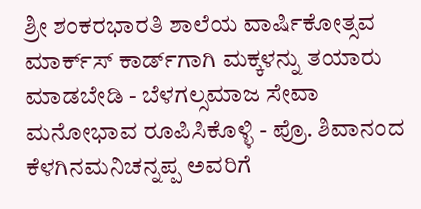ಶ್ರೀ ಶಂಕರಭಾರತಿ ಶಾಲೆಯ ವಾರ್ಷಿಕೋತ್ಸವ ಮಾರ್ಕ್‌ಸ್‌ ಕಾರ್ಡ್‌ಗಾಗಿ ಮಕ್ಕಳನ್ನು ತಯಾರು ಮಾಡಬೇಡಿ - ಬೆಳಗಲ್ಸಮಾಜ ಸೇವಾ ಮನೋಭಾವ ರೂಪಿಸಿಕೊಳ್ಳಿ - ಪ್ರೊ. ಶಿವಾನಂದ ಕೆಳಗಿನಮನಿಚನ್ನಪ್ಪ ಅವರಿಗೆ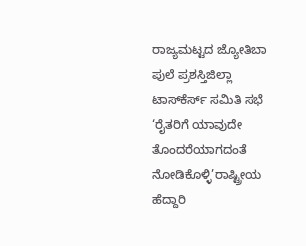ರಾಜ್ಯಮಟ್ಟದ ಜ್ಯೋತಿಬಾ ಪುಲೆ ಪ್ರಶಸ್ತಿಜಿಲ್ಲಾ ಟಾಸ್‌‌ಕೆರ್ಸ್ ಸಮಿತಿ ಸಭೆ ‘ರೈತರಿಗೆ ಯಾವುದೇ ತೊಂದರೆಯಾಗದಂತೆ ನೋಡಿಕೊಳ್ಳಿ’ರಾಷ್ಟ್ರೀಯ ಹೆದ್ದಾರಿ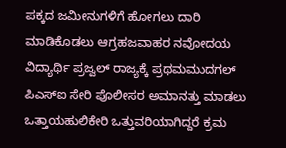ಪಕ್ಕದ ಜಮೀನುಗಳಿಗೆ ಹೋಗಲು ದಾರಿ ಮಾಡಿಕೊಡಲು ಆಗ್ರಹಜವಾಹರ ನವೋದಯ ವಿದ್ಯಾರ್ಥಿ ಪ್ರಜ್ವಲ್ ರಾಜ್ಯಕ್ಕೆ ಪ್ರಥಮಮುದಗಲ್ ಪಿಎಸ್‌ಐ ಸೇರಿ ಪೊಲೀಸರ ಅಮಾನತ್ತು ಮಾಡಲು ಒತ್ತಾಯಹುಲಿಕೇರಿ ಒತ್ತುವರಿಯಾಗಿದ್ದರೆ ಕ್ರಮ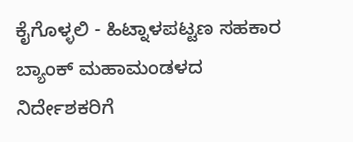ಕೈಗೊಳ್ಳಲಿ - ಹಿಟ್ನಾಳಪಟ್ಟಣ ಸಹಕಾರ ಬ್ಯಾಂಕ್ ಮಹಾಮಂಡಳದ ನಿರ್ದೇಶಕರಿಗೆ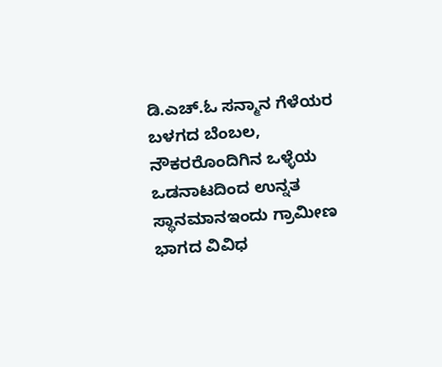ಡಿ.ಎಚ್.ಓ ಸನ್ಮಾನ ಗೆಳೆಯರ ಬಳಗದ ಬೆಂಬಲ, ನೌಕರರೊಂದಿಗಿನ ಒಳ್ಳೆಯ ಒಡನಾಟದಿಂದ ಉನ್ನತ ಸ್ಥಾನಮಾನಇಂದು ಗ್ರಾಮೀಣ ಭಾಗದ ವಿವಿಧ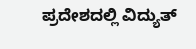ಪ್ರದೇಶದಲ್ಲಿ ವಿದ್ಯುತ್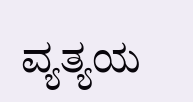ವ್ಯತ್ಯಯ